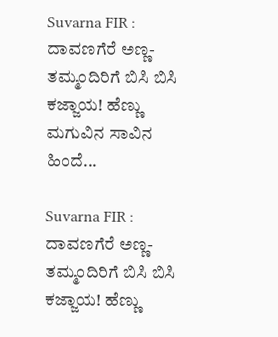Suvarna FIR : ದಾವಣಗೆರೆ ಅಣ್ಣ-ತಮ್ಮಂದಿರಿಗೆ ಬಿಸಿ ಬಿಸಿ ಕಜ್ಜಾಯ! ಹೆಣ್ಣು ಮಗುವಿನ ಸಾವಿನ ಹಿಂದೆ...

Suvarna FIR : ದಾವಣಗೆರೆ ಅಣ್ಣ-ತಮ್ಮಂದಿರಿಗೆ ಬಿಸಿ ಬಿಸಿ ಕಜ್ಜಾಯ! ಹೆಣ್ಣು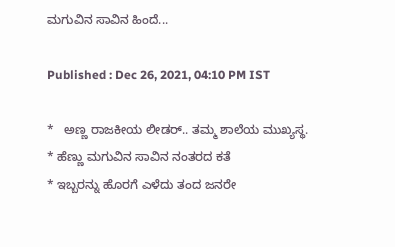ಮಗುವಿನ ಸಾವಿನ ಹಿಂದೆ...

Published : Dec 26, 2021, 04:10 PM IST

*   ಅಣ್ಣ ರಾಜಕೀಯ ಲೀಡರ್.. ತಮ್ಮ ಶಾಲೆಯ ಮುಖ್ಯಸ್ಥ.
* ಹೆಣ್ಣು ಮಗುವಿನ ಸಾವಿನ ನಂತರದ ಕತೆ
* ಇಬ್ಬರನ್ನು ಹೊರಗೆ ಎಳೆದು ತಂದ ಜನರೇ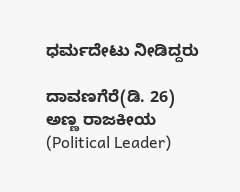ಧರ್ಮದೇಟು ನೀಡಿದ್ದರು

ದಾವಣಗೆರೆ(ಡಿ. 26)   ಅಣ್ಣ ರಾಜಕೀಯ (Political Leader)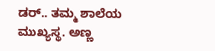ಡರ್.. ತಮ್ಮ ಶಾಲೆಯ ಮುಖ್ಯಸ್ಥ. ಅಣ್ಣ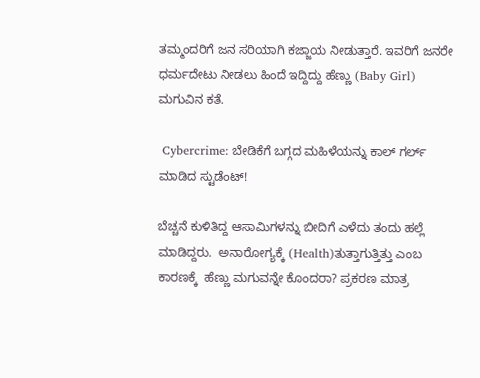ತಮ್ಮಂದರಿಗೆ ಜನ ಸರಿಯಾಗಿ ಕಜ್ಜಾಯ ನೀಡುತ್ತಾರೆ. ಇವರಿಗೆ ಜನರೇ ಧರ್ಮದೇಟು ನೀಡಲು ಹಿಂದೆ ಇದ್ದಿದ್ದು ಹೆಣ್ಣು (Baby Girl) ಮಗುವಿನ ಕತೆ.

 Cybercrime: ಬೇಡಿಕೆಗೆ ಬಗ್ಗದ ಮಹಿಳೆಯನ್ನು ಕಾಲ್ ಗರ್ಲ್ ಮಾಡಿದ ಸ್ಟುಡೆಂಟ್!

ಬೆಚ್ಚನೆ ಕುಳಿತಿದ್ದ ಆಸಾಮಿಗಳನ್ನು ಬೀದಿಗೆ ಎಳೆದು ತಂದು ಹಲ್ಲೆ ಮಾಡಿದ್ದರು.  ಅನಾರೋಗ್ಯಕ್ಕೆ (Health)ತುತ್ತಾಗುತ್ತಿತ್ತು ಎಂಬ ಕಾರಣಕ್ಕೆ  ಹೆಣ್ಣು ಮಗುವನ್ನೇ ಕೊಂದರಾ? ಪ್ರಕರಣ ಮಾತ್ರ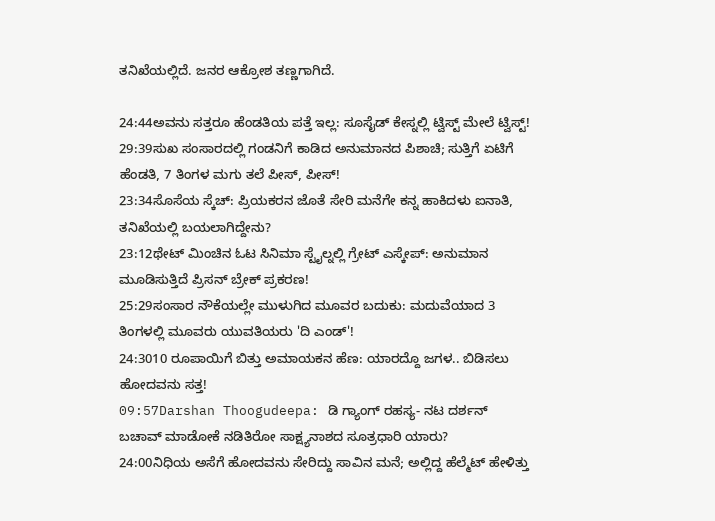ತನಿಖೆಯಲ್ಲಿದೆ. ಜನರ ಆಕ್ರೋಶ ತಣ್ಣಗಾಗಿದೆ.

24:44ಅವನು ಸತ್ತರೂ ಹೆಂಡತಿಯ ಪತ್ತೆ ಇಲ್ಲ: ಸೂಸೈಡ್ ಕೇಸ್ನಲ್ಲಿ ಟ್ವಿಸ್ಟ್ ಮೇಲೆ ಟ್ವಿಸ್ಟ್!
29:39ಸುಖ ಸಂಸಾರದಲ್ಲಿ ಗಂಡನಿಗೆ ಕಾಡಿದ ಅನುಮಾನದ ಪಿಶಾಚಿ; ಸುತ್ತಿಗೆ ಏಟಿಗೆ ಹೆಂಡತಿ, 7 ತಿಂಗಳ ಮಗು ತಲೆ ಪೀಸ್, ಪೀಸ್!
23:34ಸೊಸೆಯ ಸ್ಕೆಚ್: ಪ್ರಿಯಕರನ ಜೊತೆ ಸೇರಿ ಮನೆಗೇ ಕನ್ನ ಹಾಕಿದಳು ಐನಾತಿ, ತನಿಖೆಯಲ್ಲಿ ಬಯಲಾಗಿದ್ದೇನು?
23:12ಥೇಟ್ ಮಿಂಚಿನ ಓಟ ಸಿನಿಮಾ ಸ್ಟೈಲ್ನಲ್ಲಿ ಗ್ರೇಟ್ ಎಸ್ಕೇಪ್: ಅನುಮಾನ ಮೂಡಿಸುತ್ತಿದೆ ಪ್ರಿಸನ್ ಬ್ರೇಕ್ ಪ್ರಕರಣ!
25:29ಸಂಸಾರ ನೌಕೆಯಲ್ಲೇ ಮುಳುಗಿದ ಮೂವರ ಬದುಕು: ಮದುವೆಯಾದ 3 ತಿಂಗಳಲ್ಲಿ ಮೂವರು ಯುವತಿಯರು 'ದಿ ಎಂಡ್'!
24:3010 ರೂಪಾಯಿಗೆ ಬಿತ್ತು ಅಮಾಯಕನ ಹೆಣ: ಯಾರದ್ದೊ ಜಗಳ.. ಬಿಡಿಸಲು ಹೋದವನು ಸತ್ತ!
09:57Darshan Thoogudeepa: ಡಿ ಗ್ಯಾಂಗ್ ರಹಸ್ಯ- ನಟ ದರ್ಶನ್ ಬಚಾವ್ ಮಾಡೋಕೆ ನಡಿತಿರೋ ಸಾಕ್ಷ್ಯನಾಶದ ಸೂತ್ರಧಾರಿ ಯಾರು?
24:00ನಿಧಿಯ ಅಸೆಗೆ ಹೋದವನು ಸೇರಿದ್ದು ಸಾವಿನ ಮನೆ; ಅಲ್ಲಿದ್ದ ಹೆಲ್ಮೆಟ್ ಹೇಳಿತ್ತು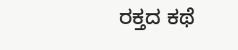ರಕ್ತದ ಕಥೆ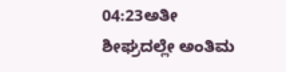04:23ಅತೀ ಶೀಘ್ರದಲ್ಲೇ ಅಂತಿಮ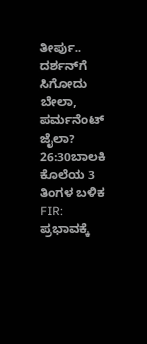ತೀರ್ಪು.. ದರ್ಶನ್‌ಗೆ ಸಿಗೋದು ಬೇಲಾ, ಪರ್ಮನೆಂಟ್ ಜೈಲಾ?
26:30ಬಾಲಕಿ ಕೊಲೆಯ 3 ತಿಂಗಳ ಬಳಿಕ FIR: ಪ್ರಭಾವಕ್ಕೆ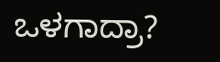ಒಳಗಾದ್ರಾ?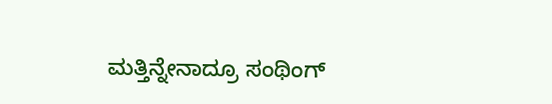ಮತ್ತಿನ್ನೇನಾದ್ರೂ ಸಂಥಿಂಗ್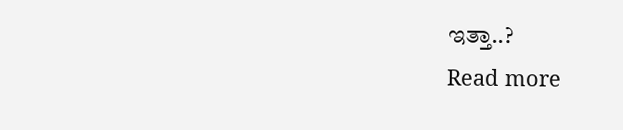ಇತ್ತಾ..?
Read more